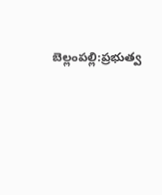బెల్లంపల్లి:ప్రభుత్వ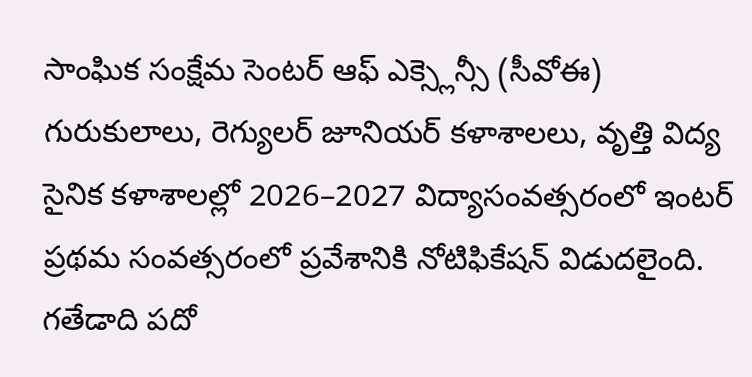సాంఘిక సంక్షేమ సెంటర్ ఆఫ్ ఎక్స్లెన్సీ (సీవోఈ) గురుకులాలు, రెగ్యులర్ జూనియర్ కళాశాలలు, వృత్తి విద్య సైనిక కళాశాలల్లో 2026–2027 విద్యాసంవత్సరంలో ఇంటర్ ప్రథమ సంవత్సరంలో ప్రవేశానికి నోటిఫికేషన్ విడుదలైంది. గతేడాది పదో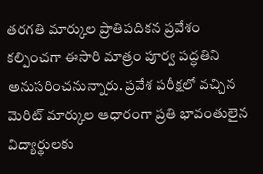తరగతి మార్కుల ప్రాతిపదికన ప్రవేశం కల్పించగా ఈసారి మాత్రం పూర్వ పద్ధతిని అనుసరించనున్నారు. ప్రవేశ పరీక్షలో వచ్చిన మెరిట్ మార్కుల ఆధారంగా ప్రతి భావంతులైన విద్యార్థులకు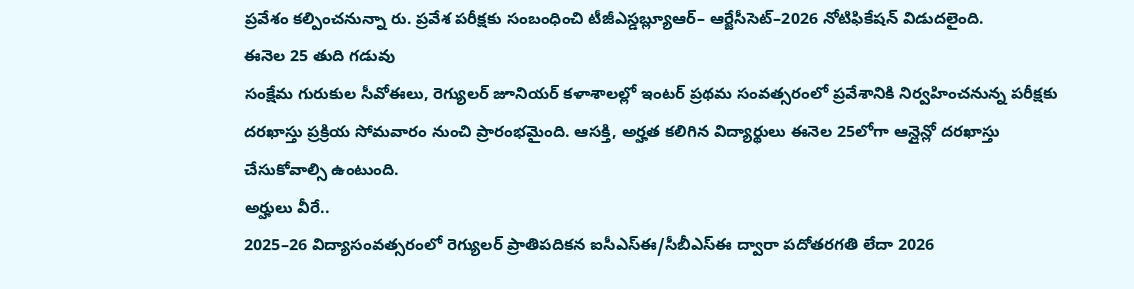ప్రవేశం కల్పించనున్నా రు. ప్రవేశ పరీక్షకు సంబంధించి టీజీఎస్డబ్ల్యూఆర్– ఆర్జేసీసెట్–2026 నోటిఫికేషన్ విడుదలైంది.
ఈనెల 25 తుది గడువు
సంక్షేమ గురుకుల సీవోఈలు, రెగ్యులర్ జూనియర్ కళాశాలల్లో ఇంటర్ ప్రథమ సంవత్సరంలో ప్రవేశానికి నిర్వహించనున్న పరీక్షకు దరఖాస్తు ప్రక్రియ సోమవారం నుంచి ప్రారంభమైంది. ఆసక్తి, అర్హత కలిగిన విద్యార్థులు ఈనెల 25లోగా ఆన్లైన్లో దరఖాస్తు చేసుకోవాల్సి ఉంటుంది.
అర్హులు వీరే..
2025–26 విద్యాసంవత్సరంలో రెగ్యులర్ ప్రాతిపదికన ఐసీఎస్ఈ/సీబీఎస్ఈ ద్వారా పదోతరగతి లేదా 2026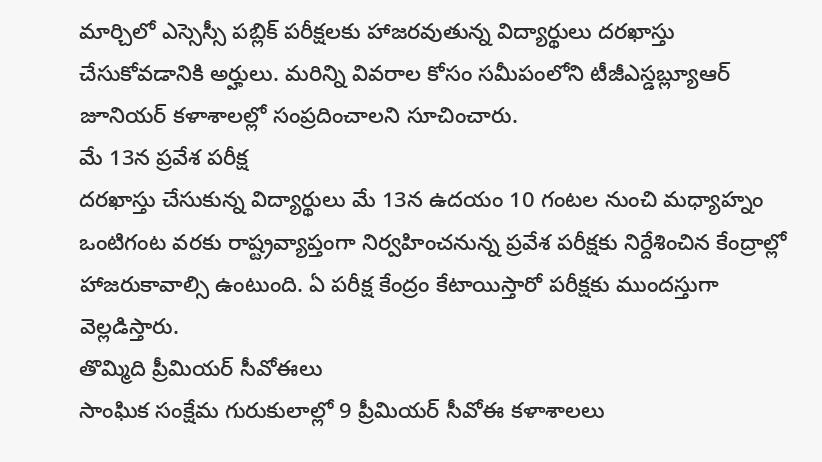మార్చిలో ఎస్సెస్సీ పబ్లిక్ పరీక్షలకు హాజరవుతున్న విద్యార్థులు దరఖాస్తు చేసుకోవడానికి అర్హులు. మరిన్ని వివరాల కోసం సమీపంలోని టీజీఎస్డబ్ల్యూఆర్ జూనియర్ కళాశాలల్లో సంప్రదించాలని సూచించారు.
మే 13న ప్రవేశ పరీక్ష
దరఖాస్తు చేసుకున్న విద్యార్థులు మే 13న ఉదయం 10 గంటల నుంచి మధ్యాహ్నం ఒంటిగంట వరకు రాష్ట్రవ్యాప్తంగా నిర్వహించనున్న ప్రవేశ పరీక్షకు నిర్దేశించిన కేంద్రాల్లో హాజరుకావాల్సి ఉంటుంది. ఏ పరీక్ష కేంద్రం కేటాయిస్తారో పరీక్షకు ముందస్తుగా వెల్లడిస్తారు.
తొమ్మిది ప్రీమియర్ సీవోఈలు
సాంఘిక సంక్షేమ గురుకులాల్లో 9 ప్రీమియర్ సీవోఈ కళాశాలలు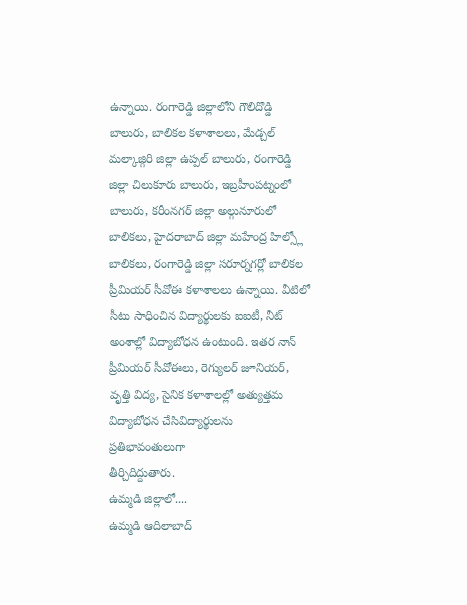ఉన్నాయి. రంగారెడ్డి జిల్లాలోని గౌలిదొడ్డి బాలురు, బాలికల కళాశాలలు, మేడ్చల్ మల్కాజ్గిరి జిల్లా ఉప్పల్ బాలురు, రంగారెడ్డి జిల్లా చిలుకూరు బాలురు, ఇబ్రహీంపట్నంలో బాలురు, కరీంనగర్ జిల్లా అల్గునూరులో బాలికలు, హైదరాబాద్ జిల్లా మహేంద్ర హిల్స్లో బాలికలు, రంగారెడ్డి జిల్లా సరూర్నగర్లో బాలికల ప్రీమియర్ సీవోఈ కళాశాలలు ఉన్నాయి. వీటిలో సీటు సాధించిన విద్యార్థులకు ఐఐటీ, నీట్ అంశాల్లో విద్యాబోధన ఉంటుంది. ఇతర నాన్ ప్రీమియర్ సీవోఈలు, రెగ్యులర్ జూనియర్, వృత్తి విద్య, సైనిక కళాశాలల్లో అత్యుత్తమ విద్యాబోధన చేసివిద్యార్థులను ప్రతిభావంతులుగా
తీర్చిదిద్దుతారు.
ఉమ్మడి జిల్లాలో....
ఉమ్మడి ఆదిలాబాద్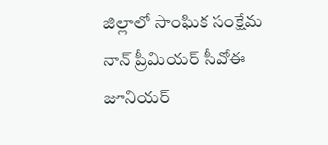జిల్లాలో సాంఘిక సంక్షేమ నాన్ ప్రీమియర్ సీవోఈ జూనియర్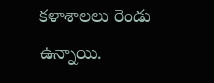కళాశాలలు రెండు ఉన్నాయి.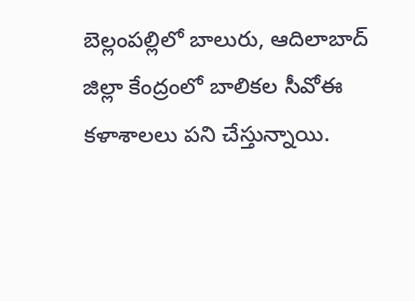బెల్లంపల్లిలో బాలురు, ఆదిలాబాద్ జిల్లా కేంద్రంలో బాలికల సీవోఈ కళాశాలలు పని చేస్తున్నాయి.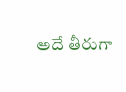అదే తీరుగా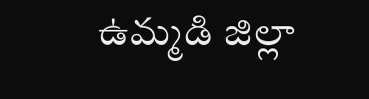ఉమ్మడి జిల్లా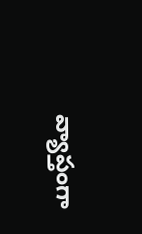వ్యాప్తంగా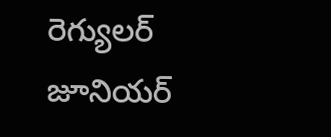రెగ్యులర్ జూనియర్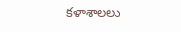కళాశాలలు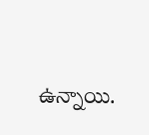ఉన్నాయి.